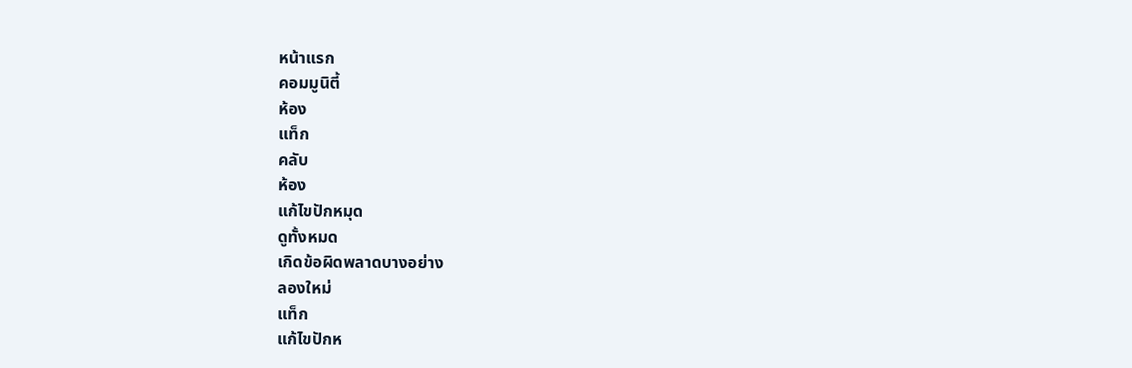หน้าแรก
คอมมูนิตี้
ห้อง
แท็ก
คลับ
ห้อง
แก้ไขปักหมุด
ดูทั้งหมด
เกิดข้อผิดพลาดบางอย่าง
ลองใหม่
แท็ก
แก้ไขปักห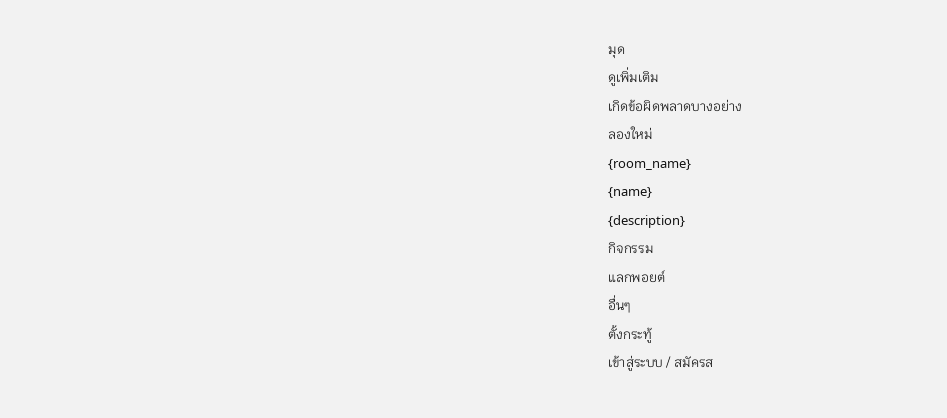มุด
ดูเพิ่มเติม
เกิดข้อผิดพลาดบางอย่าง
ลองใหม่
{room_name}
{name}
{description}
กิจกรรม
แลกพอยต์
อื่นๆ
ตั้งกระทู้
เข้าสู่ระบบ / สมัครส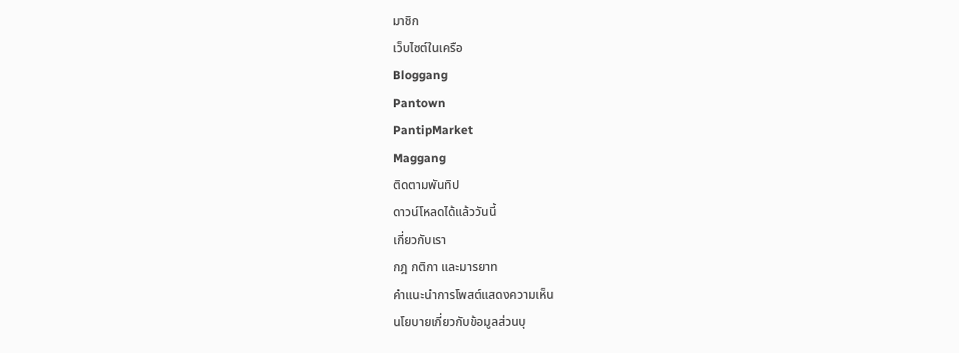มาชิก
เว็บไซต์ในเครือ
Bloggang
Pantown
PantipMarket
Maggang
ติดตามพันทิป
ดาวน์โหลดได้แล้ววันนี้
เกี่ยวกับเรา
กฎ กติกา และมารยาท
คำแนะนำการโพสต์แสดงความเห็น
นโยบายเกี่ยวกับข้อมูลส่วนบุ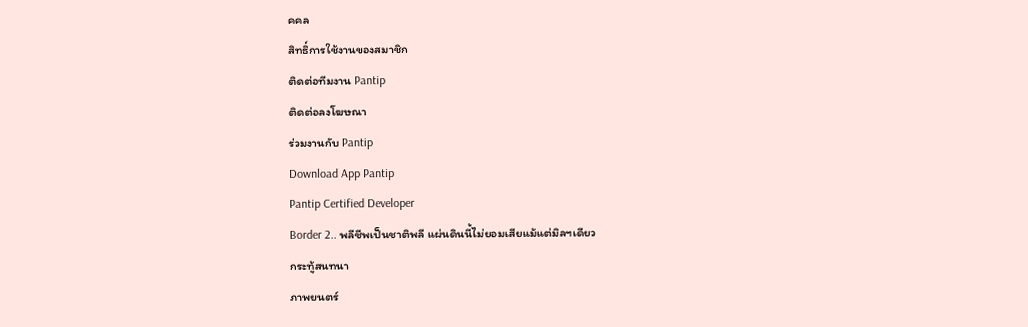คคล
สิทธิ์การใช้งานของสมาชิก
ติดต่อทีมงาน Pantip
ติดต่อลงโฆษณา
ร่วมงานกับ Pantip
Download App Pantip
Pantip Certified Developer
Border 2.. พลีชีพเป็นชาติพลี แผ่นดินนี้ไม่ยอมเสียแม้แต่มิลฯเดียว
กระทู้สนทนา
ภาพยนตร์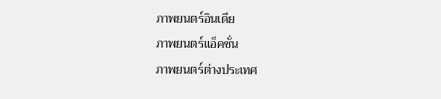ภาพยนตร์อินเดีย
ภาพยนตร์แอ็คชั่น
ภาพยนตร์ต่างประเทศ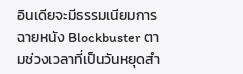อินเดียจะมีธรรมเนียมการฉายหนัง Blockbuster ตามช่วงเวลาที่เป็นวันหยุดสำ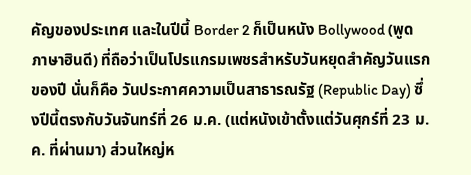คัญของประเทศ และในปีนี้ Border 2 ก็เป็นหนัง Bollywood (พูดภาษาฮินดี) ที่ถือว่าเป็นโปรแกรมเพชรสำหรับวันหยุดสำคัญวันแรกของปี นั่นก็คือ วันประกาศความเป็นสาธารณรัฐ (Republic Day) ซึ่งปีนี้ตรงกับวันจันทร์ที่ 26 ม.ค. (แต่หนังเข้าตั้งแต่วันศุกร์ที่ 23 ม.ค. ที่ผ่านมา) ส่วนใหญ่ห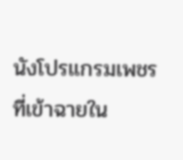นังโปรแกรมเพชรที่เข้าฉายใน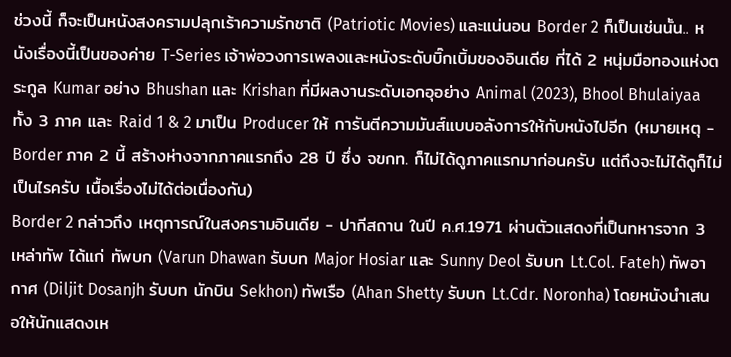ช่วงนี้ ก็จะเป็นหนังสงครามปลุกเร้าความรักชาติ (Patriotic Movies) และแน่นอน Border 2 ก็เป็นเช่นนั้น.. หนังเรื่องนี้เป็นของค่าย T-Series เจ้าพ่อวงการเพลงและหนังระดับบิ๊กเบิ้มของอินเดีย ที่ได้ 2 หนุ่มมือทองแห่งตระกูล Kumar อย่าง Bhushan และ Krishan ที่มีผลงานระดับเอกอุอย่าง Animal (2023), Bhool Bhulaiyaa ทั้ง 3 ภาค และ Raid 1 & 2 มาเป็น Producer ให้ การันตีความมันส์แบบอลังการให้กับหนังไปอีก (หมายเหตุ - Border ภาค 2 นี้ สร้างห่างจากภาคแรกถึง 28 ปี ซึ่ง จขกท. ก็ไม่ได้ดูภาคแรกมาก่อนครับ แต่ถึงจะไม่ได้ดูก็ไม่เป็นไรครับ เนื้อเรื่องไม่ได้ต่อเนื่องกัน)
Border 2 กล่าวถึง เหตุการณ์ในสงครามอินเดีย - ปากีสถาน ในปี ค.ศ.1971 ผ่านตัวแสดงที่เป็นทหารจาก 3 เหล่าทัพ ได้แก่ ทัพบก (Varun Dhawan รับบท Major Hosiar และ Sunny Deol รับบท Lt.Col. Fateh) ทัพอากาศ (Diljit Dosanjh รับบท นักบิน Sekhon) ทัพเรือ (Ahan Shetty รับบท Lt.Cdr. Noronha) โดยหนังนำเสนอให้นักแสดงเห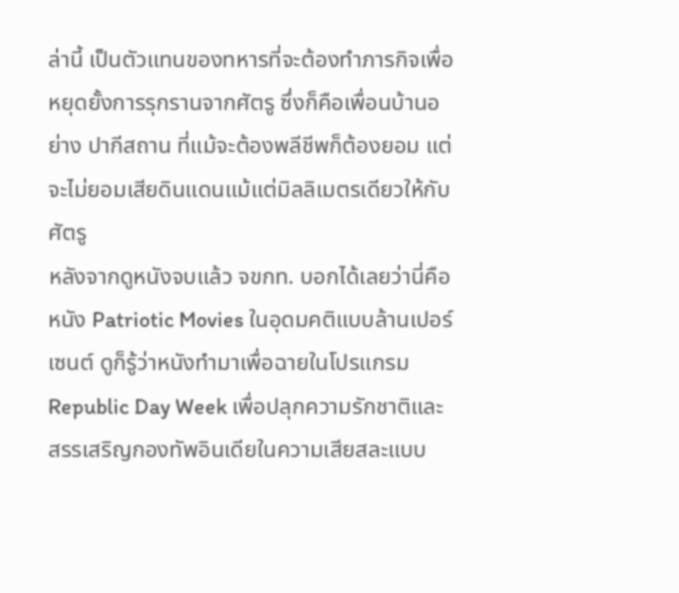ล่านี้ เป็นตัวแทนของทหารที่จะต้องทำภารกิจเพื่อหยุดยั้งการรุกรานจากศัตรู ซึ่งก็คือเพื่อนบ้านอย่าง ปากีสถาน ที่แม้จะต้องพลีชีพก็ต้องยอม แต่จะไม่ยอมเสียดินแดนแม้แต่มิลลิเมตรเดียวให้กับศัตรู
หลังจากดูหนังจบแล้ว จขกท. บอกได้เลยว่านี่คือหนัง Patriotic Movies ในอุดมคติแบบล้านเปอร์เซนต์ ดูก็รู้ว่าหนังทำมาเพื่อฉายในโปรแกรม Republic Day Week เพื่อปลุกความรักชาติและสรรเสริญกองทัพอินเดียในความเสียสละแบบ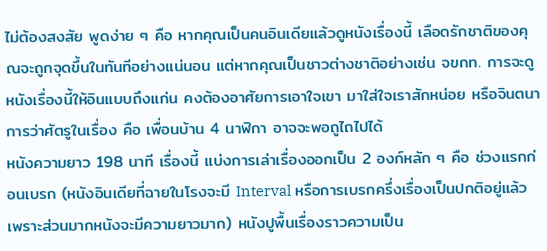ไม่ต้องสงสัย พูดง่าย ๆ คือ หากคุณเป็นคนอินเดียแล้วดูหนังเรื่องนี้ เลือดรักชาติของคุณจะถูกจุดขึ้นในทันทีอย่างแน่นอน แต่หากคุณเป็นชาวต่างชาติอย่างเช่น จขกท. การจะดูหนังเรื่องนี้ให้อินแบบถึงแก่น คงต้องอาศัยการเอาใจเขา มาใส่ใจเราสักหน่อย หรือจินตนาการว่าศัตรูในเรื่อง คือ เพื่อนบ้าน 4 นาฬิกา อาจจะพอถูไถไปได้
หนังความยาว 198 นาที เรื่องนี้ แบ่งการเล่าเรื่องออกเป็น 2 องก์หลัก ๆ คือ ช่วงแรกก่อนเบรก (หนังอินเดียที่ฉายในโรงจะมี Interval หรือการเบรกครึ่งเรื่องเป็นปกติอยู่แล้ว เพราะส่วนมากหนังจะมีความยาวมาก) หนังปูพื้นเรื่องราวความเป็น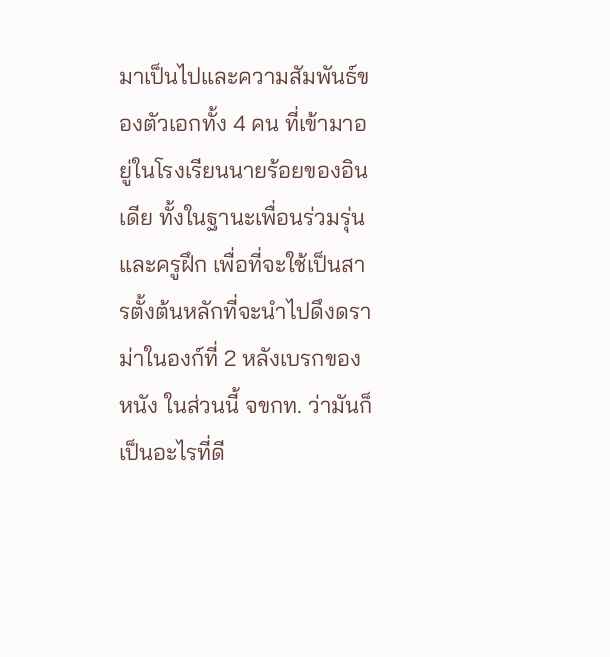มาเป็นไปและความสัมพันธ์ของตัวเอกทั้ง 4 คน ที่เข้ามาอยู่ในโรงเรียนนายร้อยของอินเดีย ทั้งในฐานะเพื่อนร่วมรุ่นและครูฝึก เพื่อที่จะใช้เป็นสารตั้งต้นหลักที่จะนำไปดึงดราม่าในองก์ที่ 2 หลังเบรกของหนัง ในส่วนนี้ จขกท. ว่ามันก็เป็นอะไรที่ดี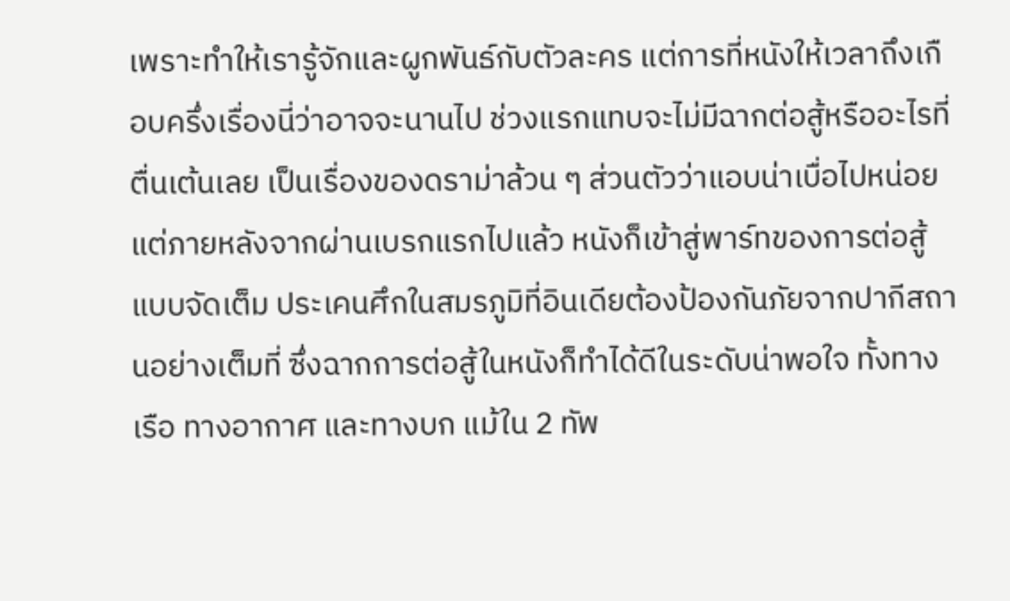เพราะทำให้เรารู้จักและผูกพันธ์กับตัวละคร แต่การที่หนังให้เวลาถึงเกือบครึ่งเรื่องนี่ว่าอาจจะนานไป ช่วงแรกแทบจะไม่มีฉากต่อสู้หรืออะไรที่ตื่นเต้นเลย เป็นเรื่องของดราม่าล้วน ๆ ส่วนตัวว่าแอบน่าเบื่อไปหน่อย
แต่ภายหลังจากผ่านเบรกแรกไปแล้ว หนังก็เข้าสู่พาร์ทของการต่อสู้แบบจัดเต็ม ประเคนศึกในสมรภูมิที่อินเดียต้องป้องกันภัยจากปากีสถานอย่างเต็มที่ ซึ่งฉากการต่อสู้ในหนังก็ทำได้ดีในระดับน่าพอใจ ทั้งทางเรือ ทางอากาศ และทางบก แม้ใน 2 ทัพ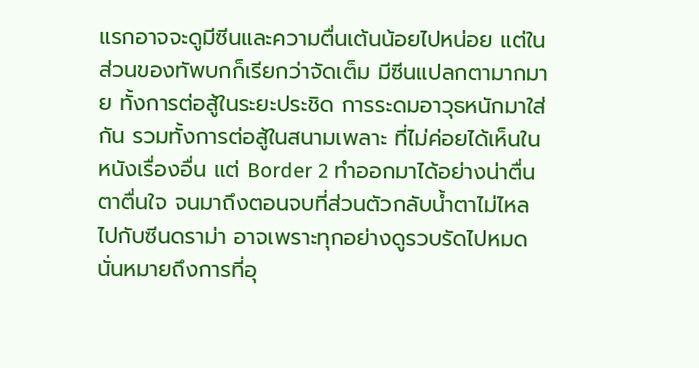แรกอาจจะดูมีซีนและความตื่นเต้นน้อยไปหน่อย แต่ในส่วนของทัพบกก็เรียกว่าจัดเต็ม มีซีนแปลกตามากมาย ทั้งการต่อสู้ในระยะประชิด การระดมอาวุธหนักมาใส่กัน รวมทั้งการต่อสู้ในสนามเพลาะ ที่ไม่ค่อยได้เห็นในหนังเรื่องอื่น แต่ Border 2 ทำออกมาได้อย่างน่าตื่นตาตื่นใจ จนมาถึงตอนจบที่ส่วนตัวกลับน้ำตาไม่ไหลไปกับซีนดราม่า อาจเพราะทุกอย่างดูรวบรัดไปหมด นั่นหมายถึงการที่อุ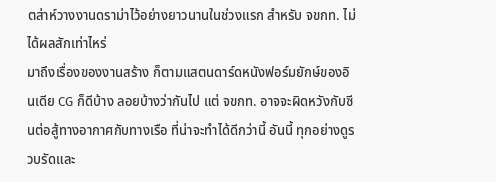ตส่าห์วางงานดราม่าไว้อย่างยาวนานในช่วงแรก สำหรับ จขกท. ไม่ได้ผลสักเท่าไหร่
มาถึงเรื่องของงานสร้าง ก็ตามแสตนดาร์ดหนังฟอร์มยักษ์ของอินเดีย CG ก็ดีบ้าง ลอยบ้างว่ากันไป แต่ จขกท. อาจจะผิดหวังกับซีนต่อสู้ทางอากาศกับทางเรือ ที่น่าจะทำได้ดีกว่านี้ อันนี้ ทุกอย่างดูรวบรัดและ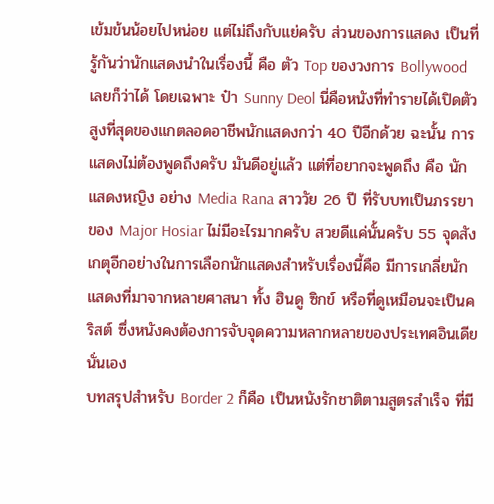เข้มข้นน้อยไปหน่อย แต่ไม่ถึงกับแย่ครับ ส่วนของการแสดง เป็นที่รู้กันว่านักแสดงนำในเรื่องนี้ คือ ตัว Top ของวงการ Bollywood เลยก็ว่าได้ โดยเฉพาะ ป๋า Sunny Deol นี่คือหนังที่ทำรายได้เปิดตัวสูงที่สุดของแกตลอดอาชีพนักแสดงกว่า 40 ปีอีกด้วย ฉะนั้น การแสดงไม่ต้องพูดถึงครับ มันดีอยู่แล้ว แต่ที่อยากจะพูดถึง คือ นักแสดงหญิง อย่าง Media Rana สาววัย 26 ปี ที่รับบทเป็นภรรยาของ Major Hosiar ไม่มีอะไรมากครับ สวยดีแค่นั้นครับ 55 จุดสังเกตุอีกอย่างในการเลือกนักแสดงสำหรับเรื่องนี้คือ มีการเกลี่ยนักแสดงที่มาจากหลายศาสนา ทั้ง ฮินดู ซิกข์ หรือที่ดูเหมือนจะเป็นคริสต์ ซึ่งหนังคงต้องการจับจุดความหลากหลายของประเทศอินเดียนั่นเอง
บทสรุปสำหรับ Border 2 ก็คือ เป็นหนังรักชาติตามสูตรสำเร็จ ที่มี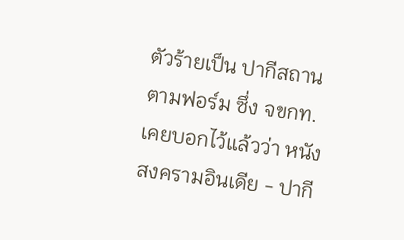ตัวร้ายเป็น ปากีสถาน ตามฟอร์ม ซึ่ง จขกท. เคยบอกไว้แล้วว่า หนังสงครามอินเดีย - ปากี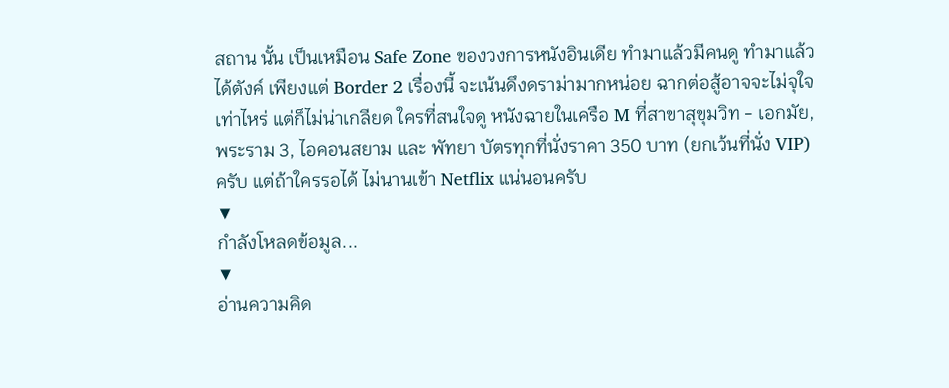สถาน นั้น เป็นเหมือน Safe Zone ของวงการหนังอินเดีย ทำมาแล้วมีคนดู ทำมาแล้วได้ตังค์ เพียงแต่ Border 2 เรื่องนี้ จะเน้นดึงดราม่ามากหน่อย ฉากต่อสู้อาจจะไม่จุใจเท่าไหร่ แต่ก็ไม่น่าเกลียด ใครที่สนใจดู หนังฉายในเครือ M ที่สาขาสุขุมวิท - เอกมัย, พระราม 3, ไอคอนสยาม และ พัทยา บัตรทุกที่นั่งราคา 350 บาท (ยกเว้นที่นั่ง VIP) ครับ แต่ถ้าใครรอได้ ไม่นานเข้า Netflix แน่นอนครับ
▼
กำลังโหลดข้อมูล...
▼
อ่านความคิด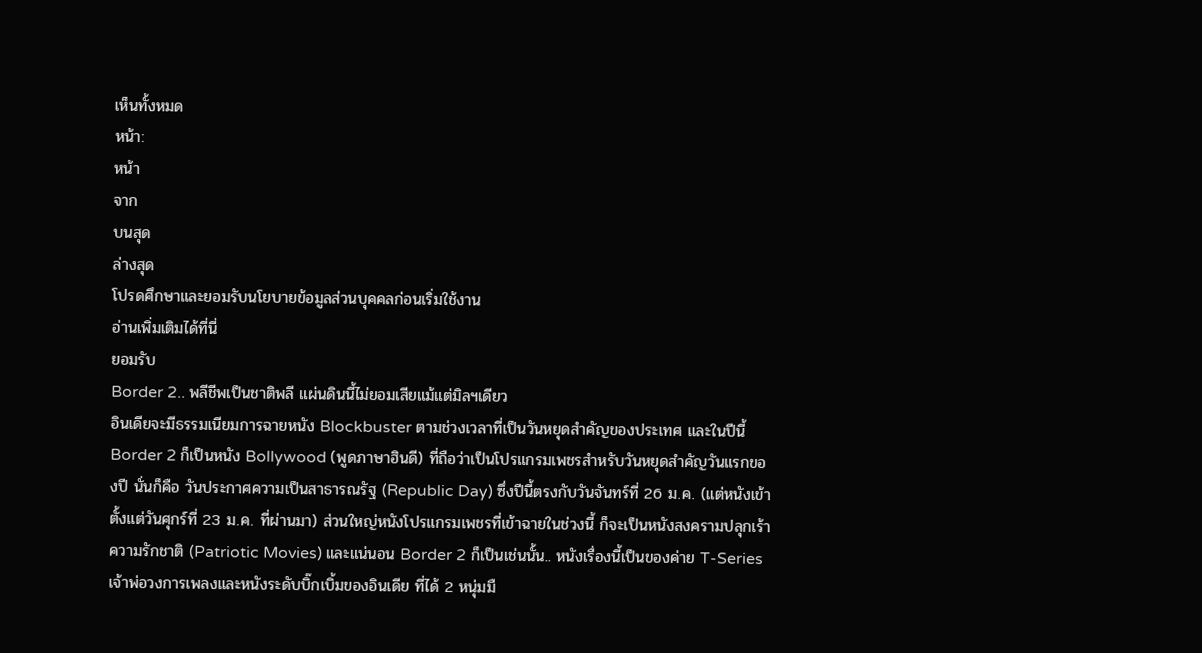เห็นทั้งหมด
หน้า:
หน้า
จาก
บนสุด
ล่างสุด
โปรดศึกษาและยอมรับนโยบายข้อมูลส่วนบุคคลก่อนเริ่มใช้งาน
อ่านเพิ่มเติมได้ที่นี่
ยอมรับ
Border 2.. พลีชีพเป็นชาติพลี แผ่นดินนี้ไม่ยอมเสียแม้แต่มิลฯเดียว
อินเดียจะมีธรรมเนียมการฉายหนัง Blockbuster ตามช่วงเวลาที่เป็นวันหยุดสำคัญของประเทศ และในปีนี้ Border 2 ก็เป็นหนัง Bollywood (พูดภาษาฮินดี) ที่ถือว่าเป็นโปรแกรมเพชรสำหรับวันหยุดสำคัญวันแรกของปี นั่นก็คือ วันประกาศความเป็นสาธารณรัฐ (Republic Day) ซึ่งปีนี้ตรงกับวันจันทร์ที่ 26 ม.ค. (แต่หนังเข้าตั้งแต่วันศุกร์ที่ 23 ม.ค. ที่ผ่านมา) ส่วนใหญ่หนังโปรแกรมเพชรที่เข้าฉายในช่วงนี้ ก็จะเป็นหนังสงครามปลุกเร้าความรักชาติ (Patriotic Movies) และแน่นอน Border 2 ก็เป็นเช่นนั้น.. หนังเรื่องนี้เป็นของค่าย T-Series เจ้าพ่อวงการเพลงและหนังระดับบิ๊กเบิ้มของอินเดีย ที่ได้ 2 หนุ่มมื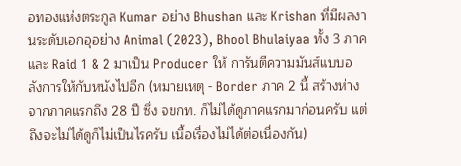อทองแห่งตระกูล Kumar อย่าง Bhushan และ Krishan ที่มีผลงานระดับเอกอุอย่าง Animal (2023), Bhool Bhulaiyaa ทั้ง 3 ภาค และ Raid 1 & 2 มาเป็น Producer ให้ การันตีความมันส์แบบอลังการให้กับหนังไปอีก (หมายเหตุ - Border ภาค 2 นี้ สร้างห่างจากภาคแรกถึง 28 ปี ซึ่ง จขกท. ก็ไม่ได้ดูภาคแรกมาก่อนครับ แต่ถึงจะไม่ได้ดูก็ไม่เป็นไรครับ เนื้อเรื่องไม่ได้ต่อเนื่องกัน)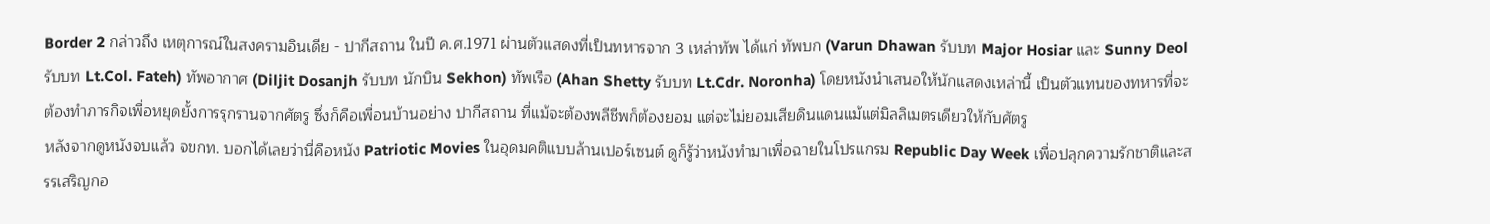Border 2 กล่าวถึง เหตุการณ์ในสงครามอินเดีย - ปากีสถาน ในปี ค.ศ.1971 ผ่านตัวแสดงที่เป็นทหารจาก 3 เหล่าทัพ ได้แก่ ทัพบก (Varun Dhawan รับบท Major Hosiar และ Sunny Deol รับบท Lt.Col. Fateh) ทัพอากาศ (Diljit Dosanjh รับบท นักบิน Sekhon) ทัพเรือ (Ahan Shetty รับบท Lt.Cdr. Noronha) โดยหนังนำเสนอให้นักแสดงเหล่านี้ เป็นตัวแทนของทหารที่จะต้องทำภารกิจเพื่อหยุดยั้งการรุกรานจากศัตรู ซึ่งก็คือเพื่อนบ้านอย่าง ปากีสถาน ที่แม้จะต้องพลีชีพก็ต้องยอม แต่จะไม่ยอมเสียดินแดนแม้แต่มิลลิเมตรเดียวให้กับศัตรู
หลังจากดูหนังจบแล้ว จขกท. บอกได้เลยว่านี่คือหนัง Patriotic Movies ในอุดมคติแบบล้านเปอร์เซนต์ ดูก็รู้ว่าหนังทำมาเพื่อฉายในโปรแกรม Republic Day Week เพื่อปลุกความรักชาติและสรรเสริญกอ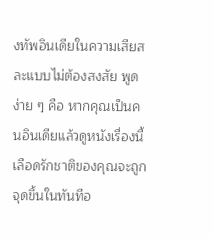งทัพอินเดียในความเสียสละแบบไม่ต้องสงสัย พูดง่าย ๆ คือ หากคุณเป็นคนอินเดียแล้วดูหนังเรื่องนี้ เลือดรักชาติของคุณจะถูกจุดขึ้นในทันทีอ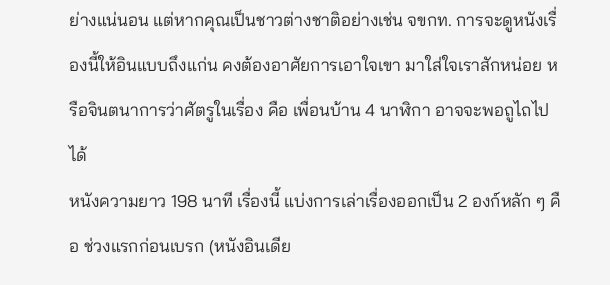ย่างแน่นอน แต่หากคุณเป็นชาวต่างชาติอย่างเช่น จขกท. การจะดูหนังเรื่องนี้ให้อินแบบถึงแก่น คงต้องอาศัยการเอาใจเขา มาใส่ใจเราสักหน่อย หรือจินตนาการว่าศัตรูในเรื่อง คือ เพื่อนบ้าน 4 นาฬิกา อาจจะพอถูไถไปได้
หนังความยาว 198 นาที เรื่องนี้ แบ่งการเล่าเรื่องออกเป็น 2 องก์หลัก ๆ คือ ช่วงแรกก่อนเบรก (หนังอินเดีย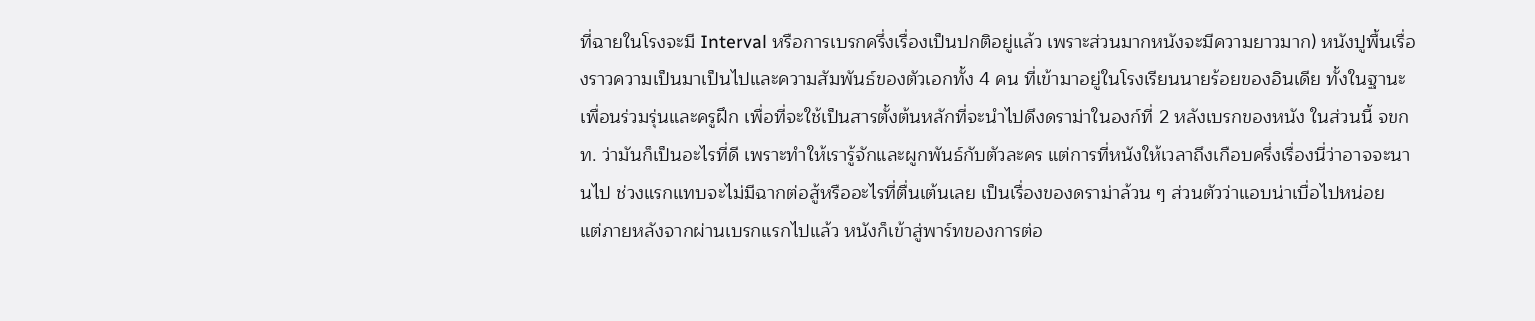ที่ฉายในโรงจะมี Interval หรือการเบรกครึ่งเรื่องเป็นปกติอยู่แล้ว เพราะส่วนมากหนังจะมีความยาวมาก) หนังปูพื้นเรื่องราวความเป็นมาเป็นไปและความสัมพันธ์ของตัวเอกทั้ง 4 คน ที่เข้ามาอยู่ในโรงเรียนนายร้อยของอินเดีย ทั้งในฐานะเพื่อนร่วมรุ่นและครูฝึก เพื่อที่จะใช้เป็นสารตั้งต้นหลักที่จะนำไปดึงดราม่าในองก์ที่ 2 หลังเบรกของหนัง ในส่วนนี้ จขกท. ว่ามันก็เป็นอะไรที่ดี เพราะทำให้เรารู้จักและผูกพันธ์กับตัวละคร แต่การที่หนังให้เวลาถึงเกือบครึ่งเรื่องนี่ว่าอาจจะนานไป ช่วงแรกแทบจะไม่มีฉากต่อสู้หรืออะไรที่ตื่นเต้นเลย เป็นเรื่องของดราม่าล้วน ๆ ส่วนตัวว่าแอบน่าเบื่อไปหน่อย
แต่ภายหลังจากผ่านเบรกแรกไปแล้ว หนังก็เข้าสู่พาร์ทของการต่อ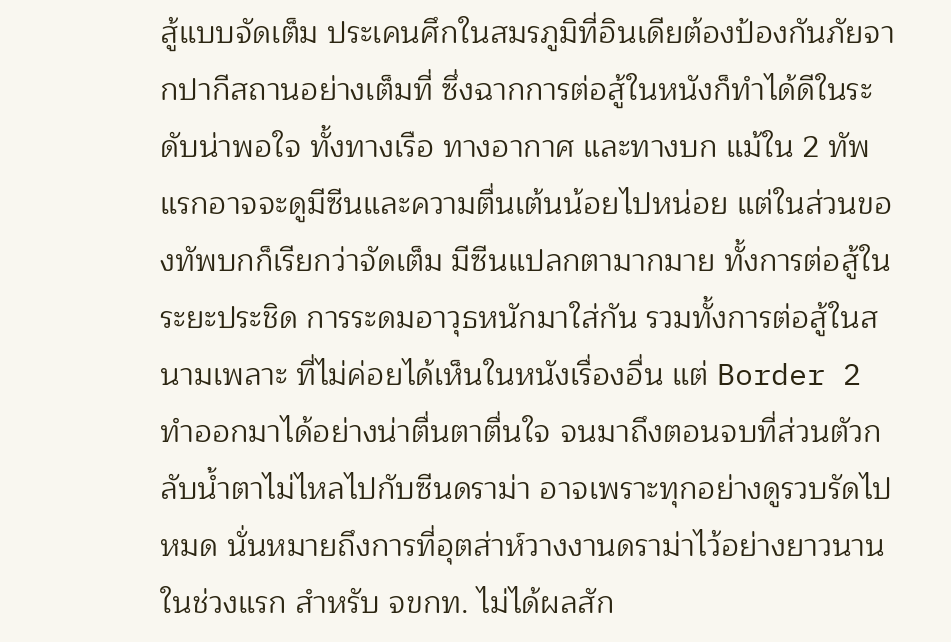สู้แบบจัดเต็ม ประเคนศึกในสมรภูมิที่อินเดียต้องป้องกันภัยจากปากีสถานอย่างเต็มที่ ซึ่งฉากการต่อสู้ในหนังก็ทำได้ดีในระดับน่าพอใจ ทั้งทางเรือ ทางอากาศ และทางบก แม้ใน 2 ทัพแรกอาจจะดูมีซีนและความตื่นเต้นน้อยไปหน่อย แต่ในส่วนของทัพบกก็เรียกว่าจัดเต็ม มีซีนแปลกตามากมาย ทั้งการต่อสู้ในระยะประชิด การระดมอาวุธหนักมาใส่กัน รวมทั้งการต่อสู้ในสนามเพลาะ ที่ไม่ค่อยได้เห็นในหนังเรื่องอื่น แต่ Border 2 ทำออกมาได้อย่างน่าตื่นตาตื่นใจ จนมาถึงตอนจบที่ส่วนตัวกลับน้ำตาไม่ไหลไปกับซีนดราม่า อาจเพราะทุกอย่างดูรวบรัดไปหมด นั่นหมายถึงการที่อุตส่าห์วางงานดราม่าไว้อย่างยาวนานในช่วงแรก สำหรับ จขกท. ไม่ได้ผลสัก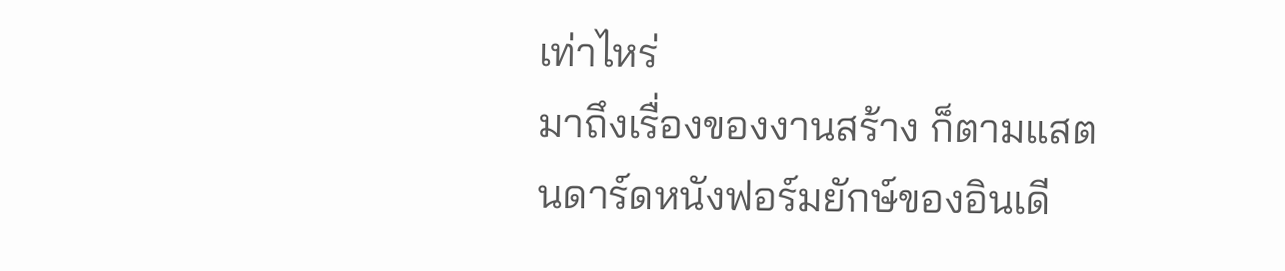เท่าไหร่
มาถึงเรื่องของงานสร้าง ก็ตามแสตนดาร์ดหนังฟอร์มยักษ์ของอินเดี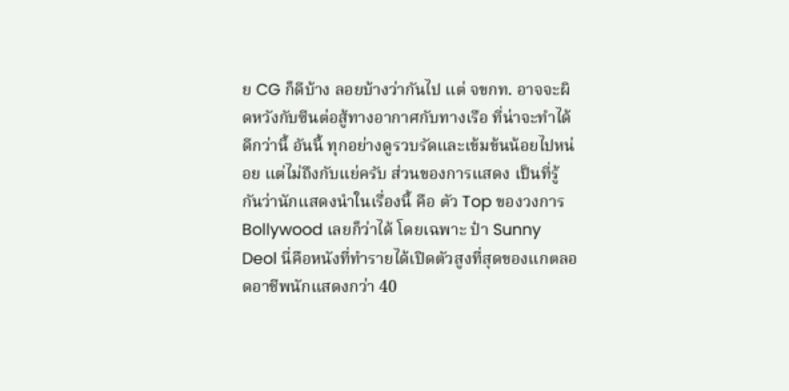ย CG ก็ดีบ้าง ลอยบ้างว่ากันไป แต่ จขกท. อาจจะผิดหวังกับซีนต่อสู้ทางอากาศกับทางเรือ ที่น่าจะทำได้ดีกว่านี้ อันนี้ ทุกอย่างดูรวบรัดและเข้มข้นน้อยไปหน่อย แต่ไม่ถึงกับแย่ครับ ส่วนของการแสดง เป็นที่รู้กันว่านักแสดงนำในเรื่องนี้ คือ ตัว Top ของวงการ Bollywood เลยก็ว่าได้ โดยเฉพาะ ป๋า Sunny Deol นี่คือหนังที่ทำรายได้เปิดตัวสูงที่สุดของแกตลอดอาชีพนักแสดงกว่า 40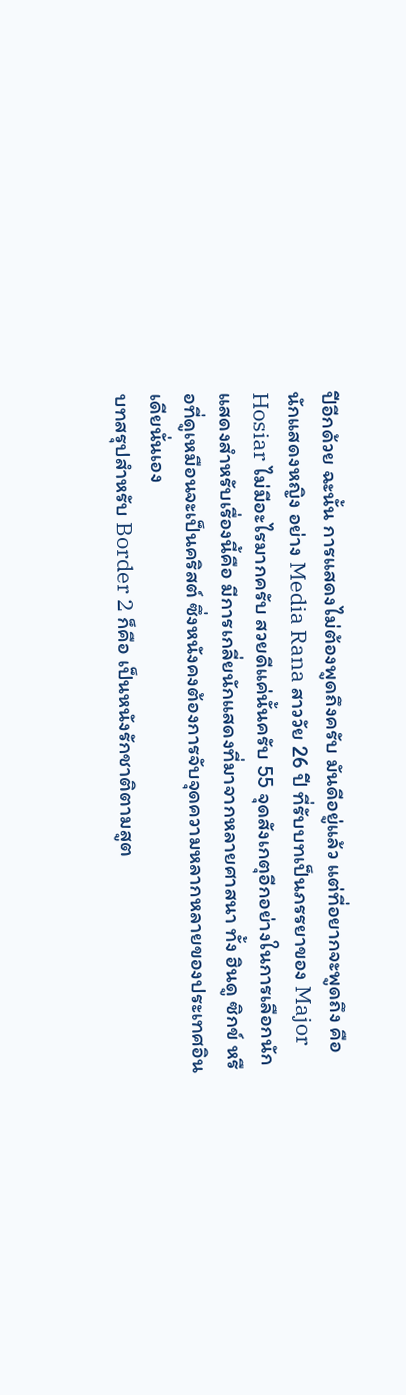ปีอีกด้วย ฉะนั้น การแสดงไม่ต้องพูดถึงครับ มันดีอยู่แล้ว แต่ที่อยากจะพูดถึง คือ นักแสดงหญิง อย่าง Media Rana สาววัย 26 ปี ที่รับบทเป็นภรรยาของ Major Hosiar ไม่มีอะไรมากครับ สวยดีแค่นั้นครับ 55 จุดสังเกตุอีกอย่างในการเลือกนักแสดงสำหรับเรื่องนี้คือ มีการเกลี่ยนักแสดงที่มาจากหลายศาสนา ทั้ง ฮินดู ซิกข์ หรือที่ดูเหมือนจะเป็นคริสต์ ซึ่งหนังคงต้องการจับจุดความหลากหลายของประเทศอินเดียนั่นเอง
บทสรุปสำหรับ Border 2 ก็คือ เป็นหนังรักชาติตามสูต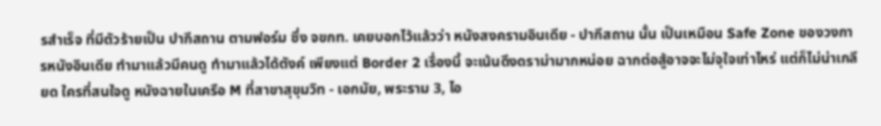รสำเร็จ ที่มีตัวร้ายเป็น ปากีสถาน ตามฟอร์ม ซึ่ง จขกท. เคยบอกไว้แล้วว่า หนังสงครามอินเดีย - ปากีสถาน นั้น เป็นเหมือน Safe Zone ของวงการหนังอินเดีย ทำมาแล้วมีคนดู ทำมาแล้วได้ตังค์ เพียงแต่ Border 2 เรื่องนี้ จะเน้นดึงดราม่ามากหน่อย ฉากต่อสู้อาจจะไม่จุใจเท่าไหร่ แต่ก็ไม่น่าเกลียด ใครที่สนใจดู หนังฉายในเครือ M ที่สาขาสุขุมวิท - เอกมัย, พระราม 3, ไอ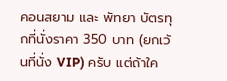คอนสยาม และ พัทยา บัตรทุกที่นั่งราคา 350 บาท (ยกเว้นที่นั่ง VIP) ครับ แต่ถ้าใค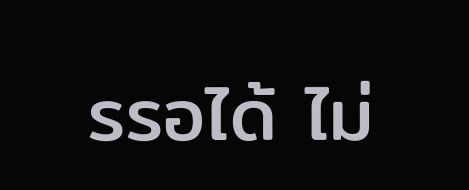รรอได้ ไม่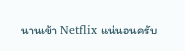นานเข้า Netflix แน่นอนครับ